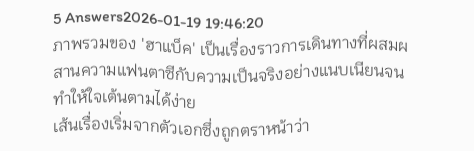5 Answers2026-01-19 19:46:20
ภาพรวมของ 'ฮาแบ็ค' เป็นเรื่องราวการเดินทางที่ผสมผสานความแฟนตาซีกับความเป็นจริงอย่างแนบเนียนจนทำให้ใจเต้นตามได้ง่าย
เส้นเรื่องเริ่มจากตัวเอกซึ่งถูกตราหน้าว่า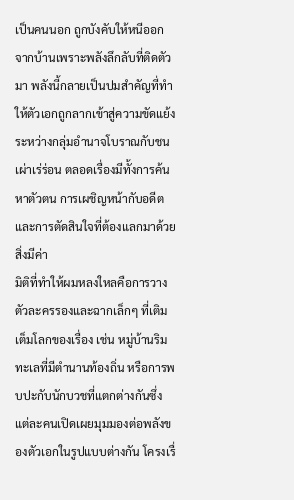เป็นคนนอก ถูกบังคับให้หนีออกจากบ้านเพราะพลังลึกลับที่ติดตัวมา พลังนี้กลายเป็นปมสำคัญที่ทำให้ตัวเอกถูกลากเข้าสู่ความขัดแย้งระหว่างกลุ่มอำนาจโบราณกับชนเผ่าเร่ร่อน ตลอดเรื่องมีทั้งการค้นหาตัวตน การเผชิญหน้ากับอดีต และการตัดสินใจที่ต้องแลกมาด้วยสิ่งมีค่า
มิติที่ทำให้ผมหลงใหลคือการวางตัวละครรองและฉากเล็กๆ ที่เติมเต็มโลกของเรื่อง เช่น หมู่บ้านริมทะเลที่มีตำนานท้องถิ่น หรือการพบปะกับนักบวชที่แตกต่างกันซึ่งแต่ละคนเปิดเผยมุมมองต่อพลังของตัวเอกในรูปแบบต่างกัน โครงเรื่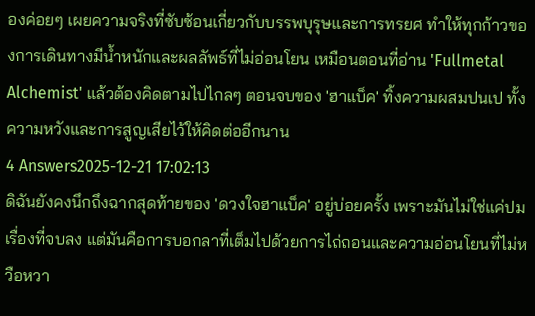องค่อยๆ เผยความจริงที่ซับซ้อนเกี่ยวกับบรรพบุรุษและการทรยศ ทำให้ทุกก้าวของการเดินทางมีน้ำหนักและผลลัพธ์ที่ไม่อ่อนโยน เหมือนตอนที่อ่าน 'Fullmetal Alchemist' แล้วต้องคิดตามไปไกลๆ ตอนจบของ 'ฮาแบ็ค' ทิ้งความผสมปนเป ทั้งความหวังและการสูญเสียไว้ให้คิดต่ออีกนาน
4 Answers2025-12-21 17:02:13
ดิฉันยังคงนึกถึงฉากสุดท้ายของ 'ดวงใจฮาแบ็ค' อยู่บ่อยครั้ง เพราะมันไม่ใช่แค่ปมเรื่องที่จบลง แต่มันคือการบอกลาที่เต็มไปด้วยการไถ่ถอนและความอ่อนโยนที่ไม่หวือหวา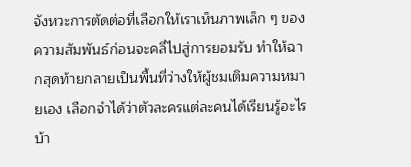จังหวะการตัดต่อที่เลือกให้เราเห็นภาพเล็ก ๆ ของความสัมพันธ์ก่อนจะคลี่ไปสู่การยอมรับ ทำให้ฉากสุดท้ายกลายเป็นพื้นที่ว่างให้ผู้ชมเติมความหมายเอง เลือกจำได้ว่าตัวละครแต่ละคนได้เรียนรู้อะไรบ้า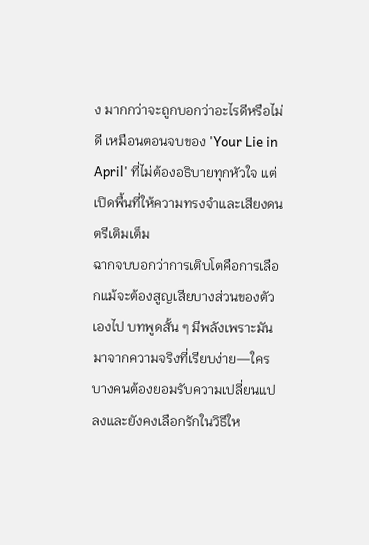ง มากกว่าจะถูกบอกว่าอะไรดีหรือไม่ดี เหมือนตอนจบของ 'Your Lie in April' ที่ไม่ต้องอธิบายทุกหัวใจ แต่เปิดพื้นที่ให้ความทรงจำและเสียงดนตรีเติมเต็ม
ฉากจบบอกว่าการเติบโตคือการเลือกแม้จะต้องสูญเสียบางส่วนของตัวเองไป บทพูดสั้น ๆ มีพลังเพราะมันมาจากความจริงที่เรียบง่าย—ใครบางคนต้องยอมรับความเปลี่ยนแปลงและยังคงเลือกรักในวิธีให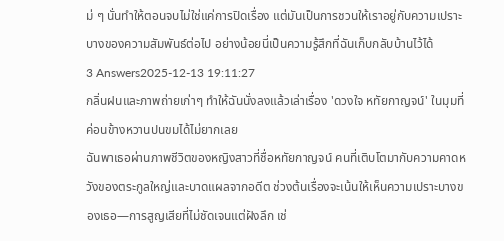ม่ ๆ นั่นทำให้ตอนจบไม่ใช่แค่การปิดเรื่อง แต่มันเป็นการชวนให้เราอยู่กับความเปราะบางของความสัมพันธ์ต่อไป อย่างน้อยนี่เป็นความรู้สึกที่ฉันเก็บกลับบ้านไว้ได้
3 Answers2025-12-13 19:11:27
กลิ่นฝนและภาพถ่ายเก่าๆ ทำให้ฉันนั่งลงแล้วเล่าเรื่อง 'ดวงใจ หทัยกาญจน์' ในมุมที่ค่อนข้างหวานปนขมได้ไม่ยากเลย
ฉันพาเธอผ่านภาพชีวิตของหญิงสาวที่ชื่อหทัยกาญจน์ คนที่เติบโตมากับความคาดหวังของตระกูลใหญ่และบาดแผลจากอดีต ช่วงต้นเรื่องจะเน้นให้เห็นความเปราะบางของเธอ—การสูญเสียที่ไม่ชัดเจนแต่ฝังลึก เช่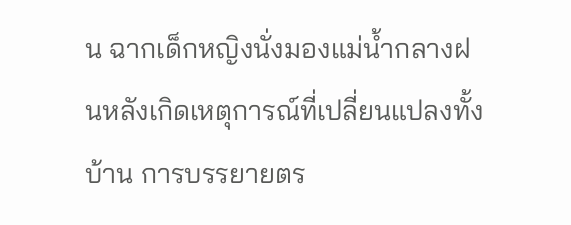น ฉากเด็กหญิงนั่งมองแม่น้ำกลางฝนหลังเกิดเหตุการณ์ที่เปลี่ยนแปลงทั้งบ้าน การบรรยายตร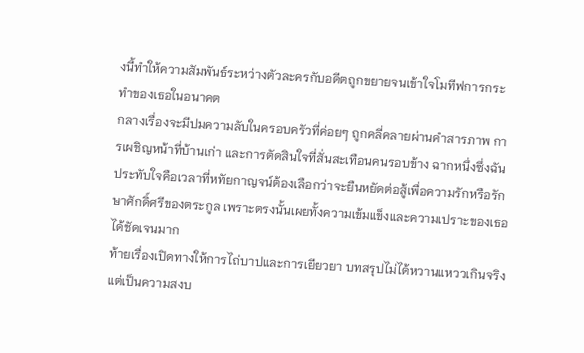งนี้ทำให้ความสัมพันธ์ระหว่างตัวละครกับอดีตถูกขยายจนเข้าใจโมทีฟการกระทำของเธอในอนาคต
กลางเรื่องจะมีปมความลับในครอบครัวที่ค่อยๆ ถูกคลี่คลายผ่านคำสารภาพ การเผชิญหน้าที่บ้านเก่า และการตัดสินใจที่สั่นสะเทือนคนรอบข้าง ฉากหนึ่งซึ่งฉันประทับใจคือเวลาที่หทัยกาญจน์ต้องเลือกว่าจะยืนหยัดต่อสู้เพื่อความรักหรือรักษาศักดิ์ศรีของตระกูล เพราะตรงนั้นเผยทั้งความเข้มแข็งและความเปราะของเธอได้ชัดเจนมาก
ท้ายเรื่องเปิดทางให้การไถ่บาปและการเยียวยา บทสรุปไม่ได้หวานแหววเกินจริง แต่เป็นความสงบ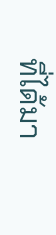ที่ได้มา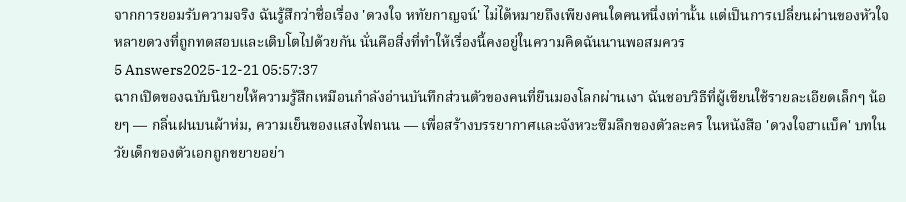จากการยอมรับความจริง ฉันรู้สึกว่าชื่อเรื่อง 'ดวงใจ หทัยกาญจน์' ไม่ได้หมายถึงเพียงคนใดคนหนึ่งเท่านั้น แต่เป็นการเปลี่ยนผ่านของหัวใจหลายดวงที่ถูกทดสอบและเติบโตไปด้วยกัน นั่นคือสิ่งที่ทำให้เรื่องนี้คงอยู่ในความคิดฉันนานพอสมควร
5 Answers2025-12-21 05:57:37
ฉากเปิดของฉบับนิยายให้ความรู้สึกเหมือนกำลังอ่านบันทึกส่วนตัวของคนที่ยืนมองโลกผ่านเงา ฉันชอบวิธีที่ผู้เขียนใช้รายละเอียดเล็กๆ น้อยๆ — กลิ่นฝนบนผ้าห่ม, ความเย็นของแสงไฟถนน — เพื่อสร้างบรรยากาศและจังหวะซึมลึกของตัวละคร ในหนังสือ 'ดวงใจฮาแบ็ค' บทในวัยเด็กของตัวเอกถูกขยายอย่า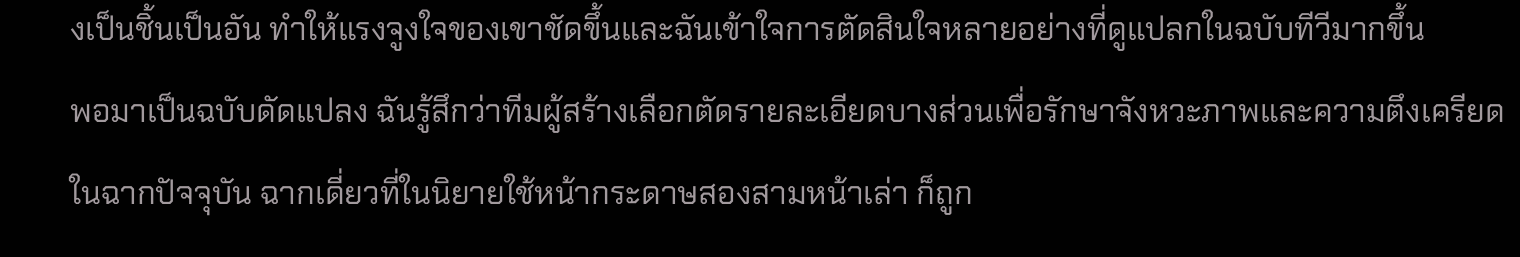งเป็นชิ้นเป็นอัน ทำให้แรงจูงใจของเขาชัดขึ้นและฉันเข้าใจการตัดสินใจหลายอย่างที่ดูแปลกในฉบับทีวีมากขึ้น
พอมาเป็นฉบับดัดแปลง ฉันรู้สึกว่าทีมผู้สร้างเลือกตัดรายละเอียดบางส่วนเพื่อรักษาจังหวะภาพและความตึงเครียดในฉากปัจจุบัน ฉากเดี่ยวที่ในนิยายใช้หน้ากระดาษสองสามหน้าเล่า ก็ถูก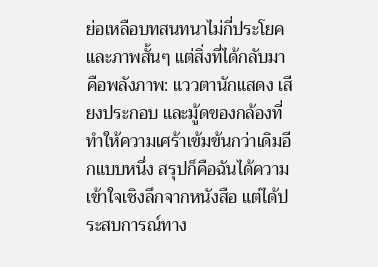ย่อเหลือบทสนทนาไม่กี่ประโยคและภาพสั้นๆ แต่สิ่งที่ได้กลับมาคือพลังภาพ: แววตานักแสดง เสียงประกอบ และมู้ดของกล้องที่ทำให้ความเศร้าเข้มข้นกว่าเดิมอีกแบบหนึ่ง สรุปก็คือฉันได้ความเข้าใจเชิงลึกจากหนังสือ แต่ได้ประสบการณ์ทาง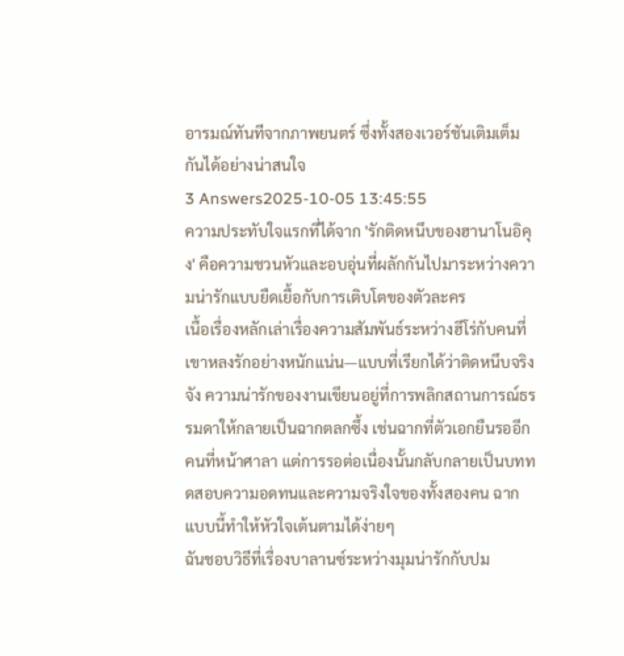อารมณ์ทันทีจากภาพยนตร์ ซึ่งทั้งสองเวอร์ชันเติมเต็มกันได้อย่างน่าสนใจ
3 Answers2025-10-05 13:45:55
ความประทับใจแรกที่ได้จาก 'รักติดหนึบของฮานาโนอิคุง' คือความชวนหัวและอบอุ่นที่ผลักกันไปมาระหว่างความน่ารักแบบยืดเยื้อกับการเติบโตของตัวละคร
เนื้อเรื่องหลักเล่าเรื่องความสัมพันธ์ระหว่างฮีโร่กับคนที่เขาหลงรักอย่างหนักแน่น—แบบที่เรียกได้ว่าติดหนึบจริงจัง ความน่ารักของงานเขียนอยู่ที่การพลิกสถานการณ์ธรรมดาให้กลายเป็นฉากตลกซึ้ง เช่นฉากที่ตัวเอกยืนรออีกคนที่หน้าศาลา แต่การรอต่อเนื่องนั้นกลับกลายเป็นบททดสอบความอดทนและความจริงใจของทั้งสองคน ฉากแบบนี้ทำให้หัวใจเต้นตามได้ง่ายๆ
ฉันชอบวิธีที่เรื่องบาลานซ์ระหว่างมุมน่ารักกับปม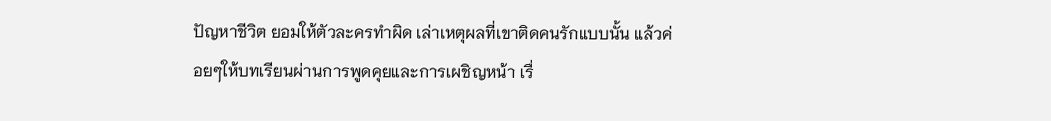ปัญหาชีวิต ยอมให้ตัวละครทำผิด เล่าเหตุผลที่เขาติดคนรักแบบนั้น แล้วค่อยๆให้บทเรียนผ่านการพูดคุยและการเผชิญหน้า เรื่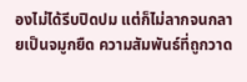องไม่ได้รีบปิดปม แต่ก็ไม่ลากจนกลายเป็นจมูกยืด ความสัมพันธ์ที่ถูกวาด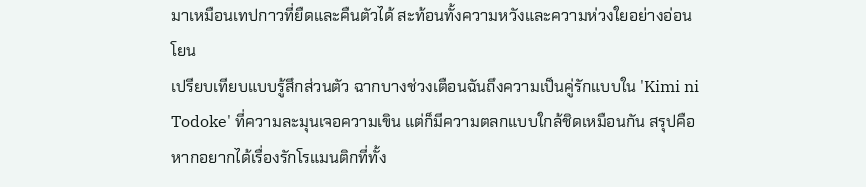มาเหมือนเทปกาวที่ยืดและคืนตัวได้ สะท้อนทั้งความหวังและความห่วงใยอย่างอ่อนโยน
เปรียบเทียบแบบรู้สึกส่วนตัว ฉากบางช่วงเตือนฉันถึงความเป็นคู่รักแบบใน 'Kimi ni Todoke' ที่ความละมุนเจอความเขิน แต่ก็มีความตลกแบบใกล้ชิดเหมือนกัน สรุปคือหากอยากได้เรื่องรักโรแมนติกที่ทั้ง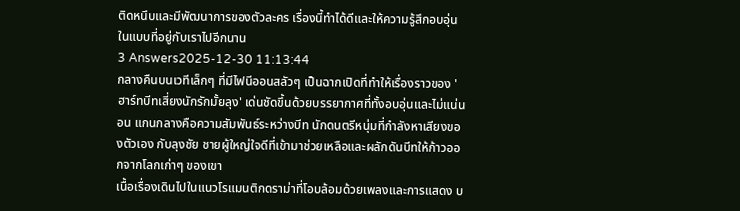ติดหนึบและมีพัฒนาการของตัวละคร เรื่องนี้ทำได้ดีและให้ความรู้สึกอบอุ่นในแบบที่อยู่กับเราไปอีกนาน
3 Answers2025-12-30 11:13:44
กลางคืนบนเวทีเล็กๆ ที่มีไฟนีออนสลัวๆ เป็นฉากเปิดที่ทำให้เรื่องราวของ 'ฮาร์ทบีทเสี่ยงนักรักมั้ยลุง' เด่นชัดขึ้นด้วยบรรยากาศที่ทั้งอบอุ่นและไม่แน่นอน แกนกลางคือความสัมพันธ์ระหว่างบีท นักดนตรีหนุ่มที่กำลังหาเสียงของตัวเอง กับลุงชัย ชายผู้ใหญ่ใจดีที่เข้ามาช่วยเหลือและผลักดันบีทให้ก้าวออกจากโลกเก่าๆ ของเขา
เนื้อเรื่องเดินไปในแนวโรแมนติกดราม่าที่โอบล้อมด้วยเพลงและการแสดง บ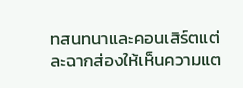ทสนทนาและคอนเสิร์ตแต่ละฉากส่องให้เห็นความแต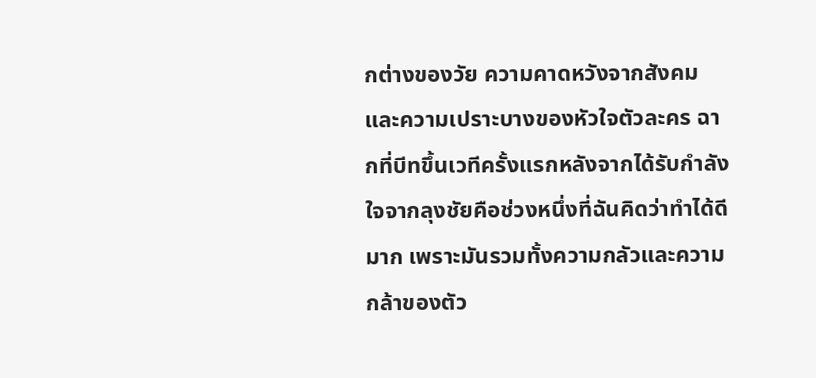กต่างของวัย ความคาดหวังจากสังคม และความเปราะบางของหัวใจตัวละคร ฉากที่บีทขึ้นเวทีครั้งแรกหลังจากได้รับกำลังใจจากลุงชัยคือช่วงหนึ่งที่ฉันคิดว่าทำได้ดีมาก เพราะมันรวมทั้งความกลัวและความกล้าของตัว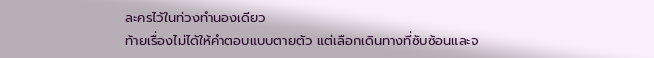ละครไว้ในท่วงทำนองเดียว
ท้ายเรื่องไม่ได้ให้คำตอบแบบตายตัว แต่เลือกเดินทางที่ซับซ้อนและจ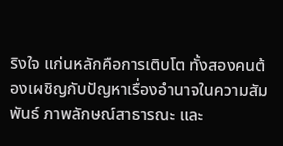ริงใจ แก่นหลักคือการเติบโต ทั้งสองคนต้องเผชิญกับปัญหาเรื่องอำนาจในความสัมพันธ์ ภาพลักษณ์สาธารณะ และ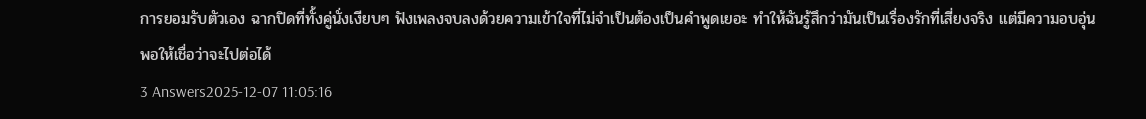การยอมรับตัวเอง ฉากปิดที่ทั้งคู่นั่งเงียบๆ ฟังเพลงจบลงด้วยความเข้าใจที่ไม่จำเป็นต้องเป็นคำพูดเยอะ ทำให้ฉันรู้สึกว่ามันเป็นเรื่องรักที่เสี่ยงจริง แต่มีความอบอุ่นพอให้เชื่อว่าจะไปต่อได้
3 Answers2025-12-07 11:05:16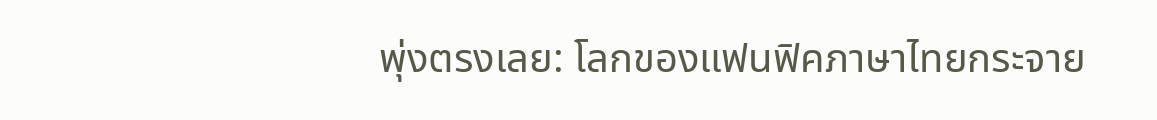พุ่งตรงเลย: โลกของแฟนฟิคภาษาไทยกระจาย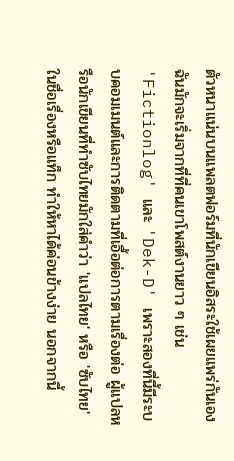ตัวหนาแน่นบนแพลตฟอร์มที่นักเขียนอิสระใช้เผยแพร่กันเอง ฉันมักจะเริ่มจากที่ที่คนเขาโพสต์งานยาว ๆ เช่น 'Fictionlog' และ 'Dek-D' เพราะสองที่นี้มีระบบคอมเมนต์และการติดตามที่เอื้อต่อการตามเรื่องต่อ ผู้แปลหรือนักเขียนที่ทำซับไทยมักใส่คำว่า 'แปลไทย' หรือ 'ซับไทย' ในชื่อเรื่องหรือแท็ก ทำให้หาได้ค่อนข้างง่าย นอกจากนี้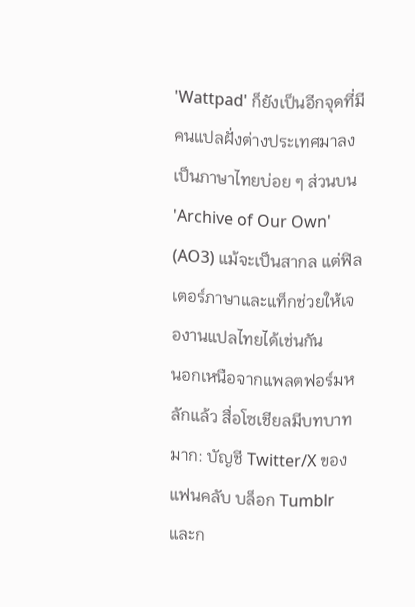'Wattpad' ก็ยังเป็นอีกจุดที่มีคนแปลฝั่งต่างประเทศมาลงเป็นภาษาไทยบ่อย ๆ ส่วนบน 'Archive of Our Own' (AO3) แม้จะเป็นสากล แต่ฟิลเตอร์ภาษาและแท็กช่วยให้เจองานแปลไทยได้เช่นกัน
นอกเหนือจากแพลตฟอร์มหลักแล้ว สื่อโซเชียลมีบทบาทมาก: บัญชี Twitter/X ของแฟนคลับ บล็อก Tumblr และก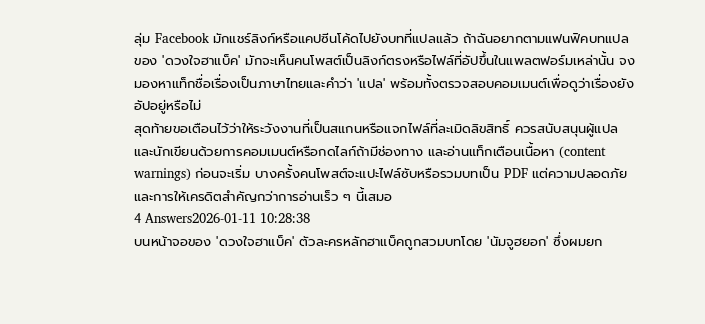ลุ่ม Facebook มักแชร์ลิงก์หรือแคปซีนโค้ดไปยังบทที่แปลแล้ว ถ้าฉันอยากตามแฟนฟิคบทแปลของ 'ดวงใจฮาแบ็ค' มักจะเห็นคนโพสต์เป็นลิงก์ตรงหรือไฟล์ที่อัปขึ้นในแพลตฟอร์มเหล่านั้น จงมองหาแท็กชื่อเรื่องเป็นภาษาไทยและคำว่า 'แปล' พร้อมทั้งตรวจสอบคอมเมนต์เพื่อดูว่าเรื่องยังอัปอยู่หรือไม่
สุดท้ายขอเตือนไว้ว่าให้ระวังงานที่เป็นสแกนหรือแจกไฟล์ที่ละเมิดลิขสิทธิ์ ควรสนับสนุนผู้แปลและนักเขียนด้วยการคอมเมนต์หรือกดไลก์ถ้ามีช่องทาง และอ่านแท็กเตือนเนื้อหา (content warnings) ก่อนจะเริ่ม บางครั้งคนโพสต์จะแปะไฟล์ซับหรือรวมบทเป็น PDF แต่ความปลอดภัยและการให้เครดิตสำคัญกว่าการอ่านเร็ว ๆ นี้เสมอ
4 Answers2026-01-11 10:28:38
บนหน้าจอของ 'ดวงใจฮาแบ็ค' ตัวละครหลักฮาแบ็คถูกสวมบทโดย 'นัมจูฮยอก' ซึ่งผมยก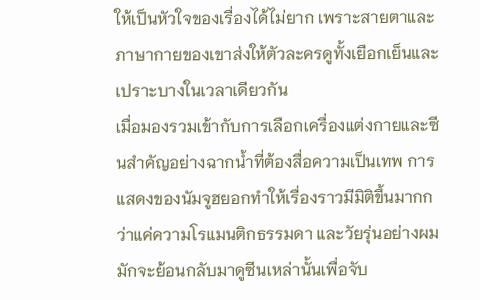ให้เป็นหัวใจของเรื่องได้ไม่ยาก เพราะสายตาและภาษากายของเขาส่งให้ตัวละครดูทั้งเยือกเย็นและเปราะบางในเวลาเดียวกัน
เมื่อมองรวมเข้ากับการเลือกเครื่องแต่งกายและซีนสำคัญอย่างฉากน้ำที่ต้องสื่อความเป็นเทพ การแสดงของนัมจูฮยอกทำให้เรื่องราวมีมิติขึ้นมากกว่าแค่ความโรแมนติกธรรมดา และวัยรุ่นอย่างผมมักจะย้อนกลับมาดูซีนเหล่านั้นเพื่อจับ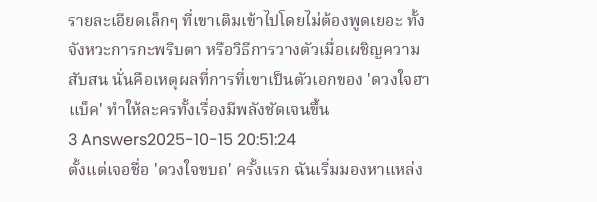รายละเอียดเล็กๆ ที่เขาเติมเข้าไปโดยไม่ต้องพูดเยอะ ทั้งจังหวะการกะพริบตา หรือวิธีการวางตัวเมื่อเผชิญความสับสน นั่นคือเหตุผลที่การที่เขาเป็นตัวเอกของ 'ดวงใจฮาแบ็ค' ทำให้ละครทั้งเรื่องมีพลังชัดเจนขึ้น
3 Answers2025-10-15 20:51:24
ตั้งแต่เจอชื่อ 'ดวงใจขบถ' ครั้งแรก ฉันเริ่มมองหาแหล่ง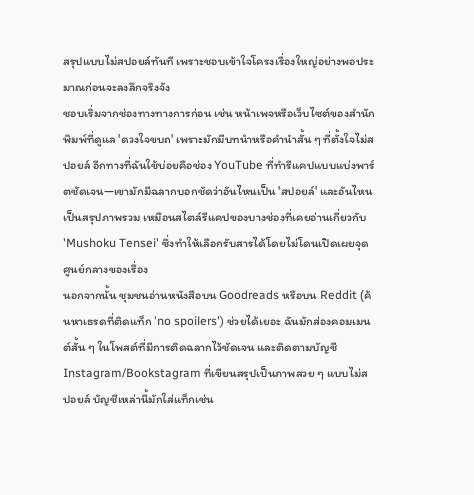สรุปแบบไม่สปอยล์ทันที เพราะชอบเข้าใจโครงเรื่องใหญ่อย่างพอประมาณก่อนจะลงลึกจริงจัง
ชอบเริ่มจากช่องทางทางการก่อน เช่น หน้าเพจหรือเว็บไซต์ของสำนักพิมพ์ที่ดูแล 'ดวงใจขบถ' เพราะมักมีบทนำหรือคำนำสั้น ๆ ที่ตั้งใจไม่สปอยล์ อีกทางที่ฉันใช้บ่อยคือช่อง YouTube ที่ทำรีแคปแบบแบ่งพาร์ตชัดเจน—เขามักมีฉลากบอกชัดว่าอันไหนเป็น 'สปอยล์' และอันไหนเป็นสรุปภาพรวม เหมือนสไตล์รีแคปของบางช่องที่เคยอ่านเกี่ยวกับ 'Mushoku Tensei' ซึ่งทำให้เลือกรับสารได้โดยไม่โดนเปิดเผยจุดศูนย์กลางของเรื่อง
นอกจากนั้น ชุมชนอ่านหนังสือบน Goodreads หรือบน Reddit (ค้นหาเธรดที่ติดแท็ก 'no spoilers') ช่วยได้เยอะ ฉันมักส่องคอมเมนต์สั้น ๆ ในโพสต์ที่มีการติดฉลากไว้ชัดเจน และติดตามบัญชี Instagram/Bookstagram ที่เขียนสรุปเป็นภาพสวย ๆ แบบไม่สปอยล์ บัญชีเหล่านี้มักใส่แท็กเช่น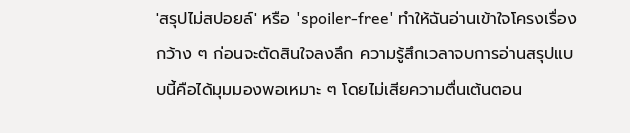'สรุปไม่สปอยล์' หรือ 'spoiler-free' ทำให้ฉันอ่านเข้าใจโครงเรื่องกว้าง ๆ ก่อนจะตัดสินใจลงลึก ความรู้สึกเวลาจบการอ่านสรุปแบบนี้คือได้มุมมองพอเหมาะ ๆ โดยไม่เสียความตื่นเต้นตอน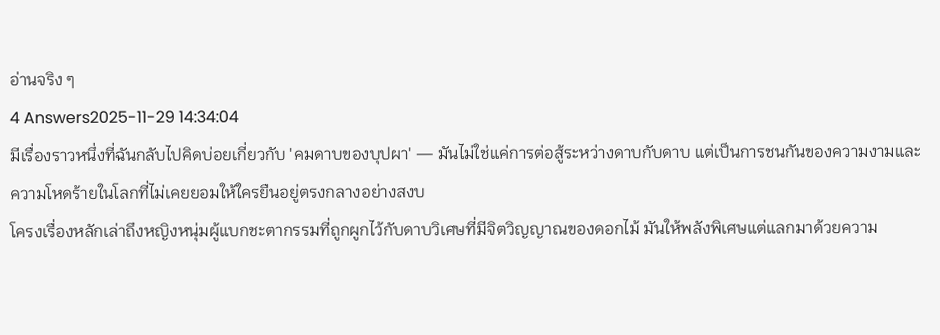อ่านจริง ๆ
4 Answers2025-11-29 14:34:04
มีเรื่องราวหนึ่งที่ฉันกลับไปคิดบ่อยเกี่ยวกับ 'คมดาบของบุปผา' — มันไม่ใช่แค่การต่อสู้ระหว่างดาบกับดาบ แต่เป็นการชนกันของความงามและความโหดร้ายในโลกที่ไม่เคยยอมให้ใครยืนอยู่ตรงกลางอย่างสงบ
โครงเรื่องหลักเล่าถึงหญิงหนุ่มผู้แบกชะตากรรมที่ถูกผูกไว้กับดาบวิเศษที่มีจิตวิญญาณของดอกไม้ มันให้พลังพิเศษแต่แลกมาด้วยความ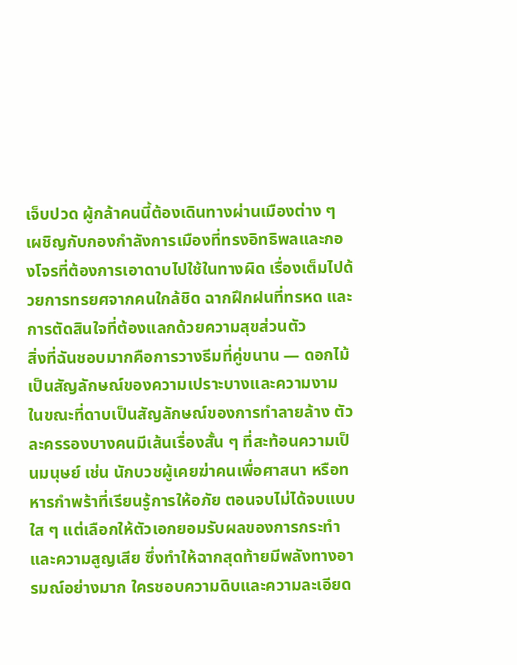เจ็บปวด ผู้กล้าคนนี้ต้องเดินทางผ่านเมืองต่าง ๆ เผชิญกับกองกำลังการเมืองที่ทรงอิทธิพลและกองโจรที่ต้องการเอาดาบไปใช้ในทางผิด เรื่องเต็มไปด้วยการทรยศจากคนใกล้ชิด ฉากฝึกฝนที่ทรหด และการตัดสินใจที่ต้องแลกด้วยความสุขส่วนตัว
สิ่งที่ฉันชอบมากคือการวางธีมที่คู่ขนาน — ดอกไม้เป็นสัญลักษณ์ของความเปราะบางและความงาม ในขณะที่ดาบเป็นสัญลักษณ์ของการทำลายล้าง ตัวละครรองบางคนมีเส้นเรื่องสั้น ๆ ที่สะท้อนความเป็นมนุษย์ เช่น นักบวชผู้เคยฆ่าคนเพื่อศาสนา หรือทหารกำพร้าที่เรียนรู้การให้อภัย ตอนจบไม่ได้จบแบบใส ๆ แต่เลือกให้ตัวเอกยอมรับผลของการกระทำและความสูญเสีย ซึ่งทำให้ฉากสุดท้ายมีพลังทางอารมณ์อย่างมาก ใครชอบความดิบและความละเอียด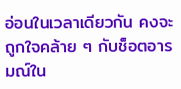อ่อนในเวลาเดียวกัน คงจะถูกใจคล้าย ๆ กับช็อตอารมณ์ใน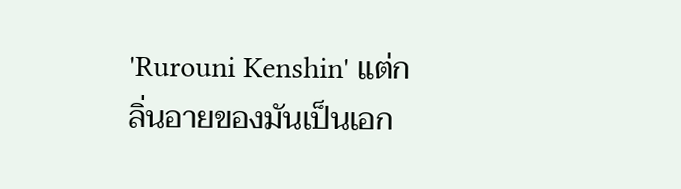'Rurouni Kenshin' แต่กลิ่นอายของมันเป็นเอก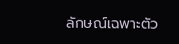ลักษณ์เฉพาะตัว